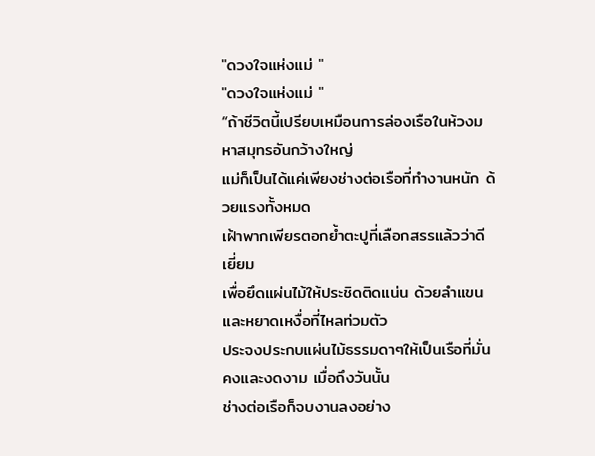"ดวงใจแห่งแม่ "
"ดวงใจแห่งแม่ "
“ถ้าชีวิตนี้เปรียบเหมือนการล่องเรือในห้วงมหาสมุทรอันกว้างใหญ่
แม่ก็เป็นได้แค่เพียงช่างต่อเรือที่ทำงานหนัก ด้วยแรงทั้งหมด
เฝ้าพากเพียรตอกย้ำตะปูที่เลือกสรรแล้วว่าดีเยี่ยม
เพื่อยึดแผ่นไม้ให้ประชิดติดแน่น ด้วยลำแขนและหยาดเหงื่อที่ไหลท่วมตัว
ประจงประกบแผ่นไม้ธรรมดาๆให้เป็นเรือที่มั่นคงและงดงาม เมื่อถึงวันนั้น
ช่างต่อเรือก็จบงานลงอย่าง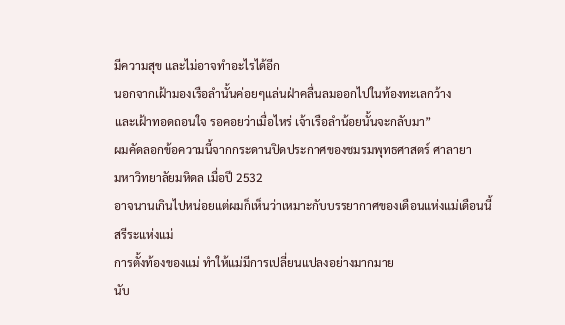มีความสุข และไม่อาจทำอะไรได้อีก
นอกจากเฝ้ามองเรือลำนั้นค่อยๆแล่นฝ่าคลื่นลมออกไปในท้องทะเลกว้าง
และเฝ้าทอดถอนใจ รอคอยว่าเมื่อไหร่ เจ้าเรือลำน้อยนั้นจะกลับมา”
ผมคัดลอกข้อความนี้จากกระดานปิดประกาศของชมรมพุทธศาสตร์ ศาลายา
มหาวิทยาลัยมหิดล เมื่อปี 2532
อาจนานเกินไปหน่อยแต่ผมก็เห็นว่าเหมาะกับบรรยากาศของเดือนแห่งแม่เดือนนี้
สรีระแห่งแม่
การตั้งท้องของแม่ ทำให้แม่มีการเปลี่ยนแปลงอย่างมากมาย
นับ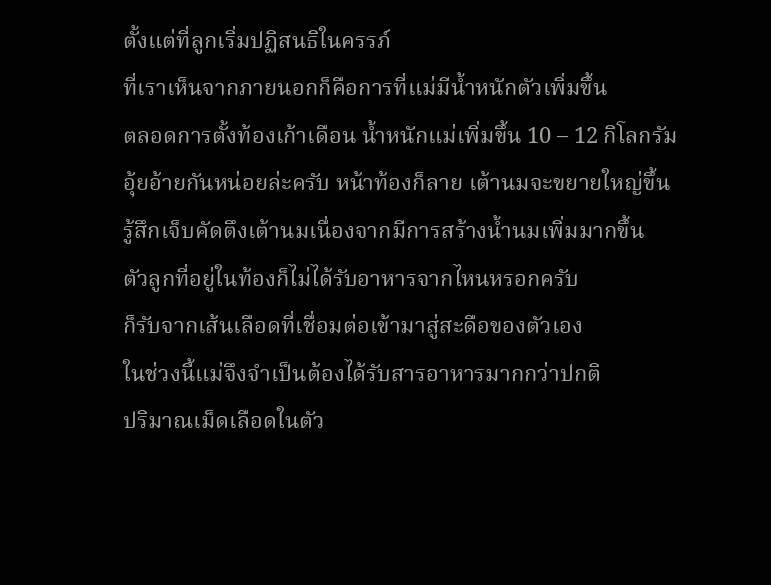ตั้งแต่ที่ลูกเริ่มปฏิสนธิในครรภ์
ที่เราเห็นจากภายนอกก็คือการที่แม่มีน้ำหนักตัวเพิ่มขึ้น
ตลอดการตั้งท้องเก้าเดือน น้ำหนักแม่เพิ่มขึ้น 10 – 12 กิโลกรัม
อุ้ยอ้ายกันหน่อยล่ะครับ หน้าท้องก็ลาย เต้านมจะขยายใหญ่ขึ้น
รู้สึกเจ็บคัดตึงเต้านมเนื่องจากมีการสร้างน้ำนมเพิ่มมากขึ้น
ตัวลูกที่อยู่ในท้องก็ไม่ได้รับอาหารจากไหนหรอกครับ
ก็รับจากเส้นเลือดที่เชื่อมต่อเข้ามาสู่สะดือของตัวเอง
ในช่วงนี้แม่จึงจำเป็นต้องได้รับสารอาหารมากกว่าปกติ
ปริมาณเม็ดเลือดในตัว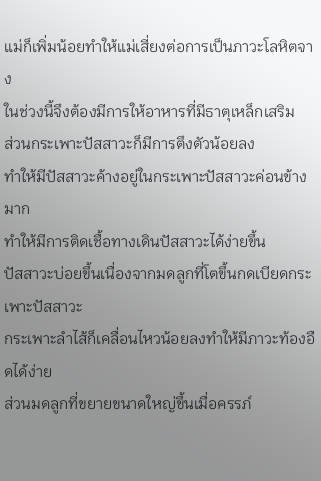แม่ก็เพิ่มน้อยทำให้แม่เสี่ยงต่อการเป็นภาวะโลหิตจาง
ในช่วงนี้จึงต้องมีการให้อาหารที่มีธาตุเหล็กเสริม
ส่วนกระเพาะปัสสาวะก็มีการตึงตัวน้อยลง
ทำให้มีปัสสาวะค้างอยู่ในกระเพาะปัสสาวะค่อนข้างมาก
ทำให้มีการติดเชื้อทางเดินปัสสาวะได้ง่ายขึ้น
ปัสสาวะบ่อยขึ้นเนื่องจากมดลูกที่โตขึ้นกดเบียดกระเพาะปัสสาวะ
กระเพาะลำไส้ก็เคลื่อนไหวน้อยลงทำให้มีภาวะท้องอืดได้ง่าย
ส่วนมดลูกที่ขยายขนาดใหญ่ขึ้นเมื่อครรภ์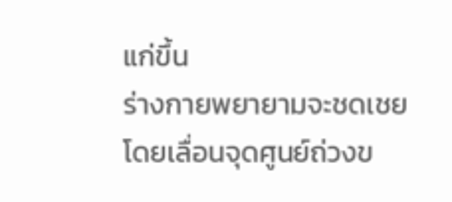แก่ขึ้น
ร่างกายพยายามจะชดเชยโดยเลื่อนจุดศูนย์ถ่วงข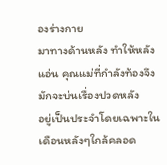องร่างกาย
มาทางด้านหลัง ทำให้หลังแอ่น คุณแม่ที่กำลังท้องจึงมักจะบ่นเรื่องปวดหลัง
อยู่เป็นประจำโดยเฉพาะในเดือนหลังๆใกล้คลอด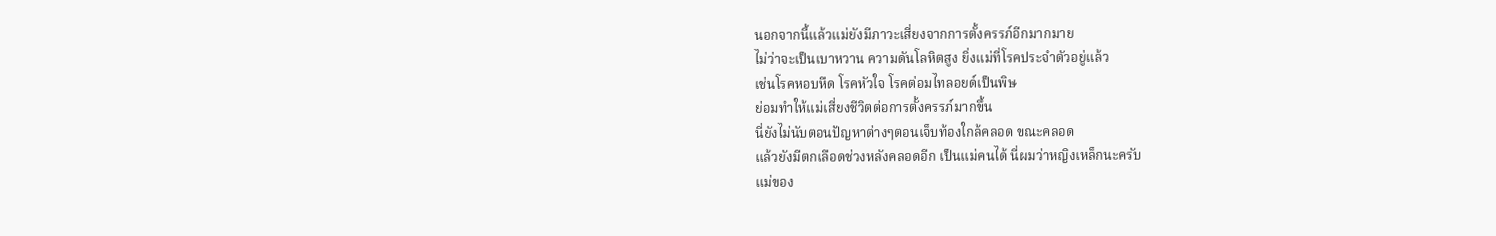นอกจากนี้แล้วแม่ยังมีภาวะเสี่ยงจากการตั้งครรภ์อีกมากมาย
ไม่ว่าจะเป็นเบาหวาน ความดันโลหิตสูง ยิ่งแม่ที่โรคประจำตัวอยู่แล้ว
เช่นโรคหอบหืด โรคหัวใจ โรคต่อมไทลอยด์เป็นพิษ
ย่อมทำให้แม่เสี่ยงชีวิตต่อการตั้งครรภ์มากขึ้น
นี่ยังไม่นับตอนปัญหาต่างๆตอนเจ็บท้องใกล้คลอด ขณะคลอด
แล้วยังมีตกเลือดช่วงหลังคลอดอีก เป็นแม่คนได้ นี่ผมว่าหญิงเหล็กนะครับ
แม่ของ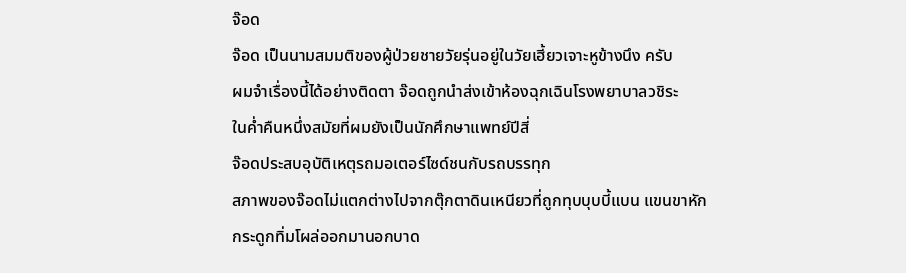จ๊อด
จ๊อด เป็นนามสมมติของผู้ป่วยชายวัยรุ่นอยู่ในวัยเฮี้ยวเจาะหูข้างนึง ครับ
ผมจำเรื่องนี้ได้อย่างติดตา จ๊อดถูกนำส่งเข้าห้องฉุกเฉินโรงพยาบาลวชิระ
ในค่ำคืนหนึ่งสมัยที่ผมยังเป็นนักศึกษาแพทย์ปีสี่
จ๊อดประสบอุบัติเหตุรถมอเตอร์ไซด์ชนกับรถบรรทุก
สภาพของจ๊อดไม่แตกต่างไปจากตุ๊กตาดินเหนียวที่ถูกทุบบุบบี้แบน แขนขาหัก
กระดูกทิ่มโผล่ออกมานอกบาด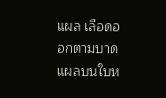แผล เลือดออกตามบาดแผลบนใบห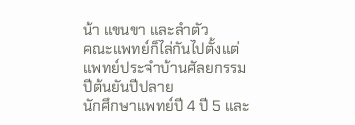น้า แขนขา และลำตัว
คณะแพทย์ก็ไล่กันไปตั้งแต่แพทย์ประจำบ้านศัลยกรรมปีต้นยันปีปลาย
นักศึกษาแพทย์ปี 4 ปี 5 และ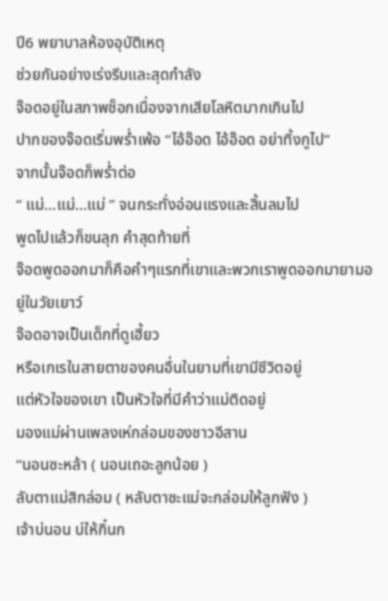ปี6 พยาบาลห้องอุบัติเหตุ
ช่วยกันอย่างเร่งรีบและสุดกำลัง
จ๊อดอยู่ในสภาพช็อกเนื่องจากเสียโลหิตมากเกินไป
ปากของจ๊อดเริ่มพร่ำเพ้อ “ไอ้อ๊อด ไอ้อ๊อด อย่าทิ้งกูไป”
จากนั้นจ๊อดก็พร่ำต่อ
“ แม่…แม่…แม่ ” จนกระทั่งอ่อนแรงและสิ้นลมไป
พูดไปแล้วก็ขนลุก คำสุดท้ายที่
จ๊อดพูดออกมาก็คือคำๆแรกที่เขาและพวกเราพูดออกมายามอยู่ในวัยเยาว์
จ๊อดอาจเป็นเด็กที่ดูเฮี้ยว
หรือเกเรในสายตาของคนอื่นในยามที่เขามีชีวิตอยู่
แต่หัวใจของเขา เป็นหัวใจที่มีคำว่าแม่ติดอยู่
มองแม่ผ่านเพลงเห่กล่อมของชาวอีสาน
“นอนซะหล้า ( นอนเถอะลูกน้อย )
ลับตาแม่สิกล่อม ( หลับตาซะแม่จะกล่อมให้ลูกฟัง )
เจ้าบ่นอน บ่ให้กิ๋นก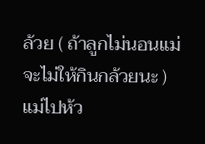ล้วย ( ถ้าลูกไม่นอนแม่จะไม่ให้กินกล้วยนะ )
แม่ไปห้ว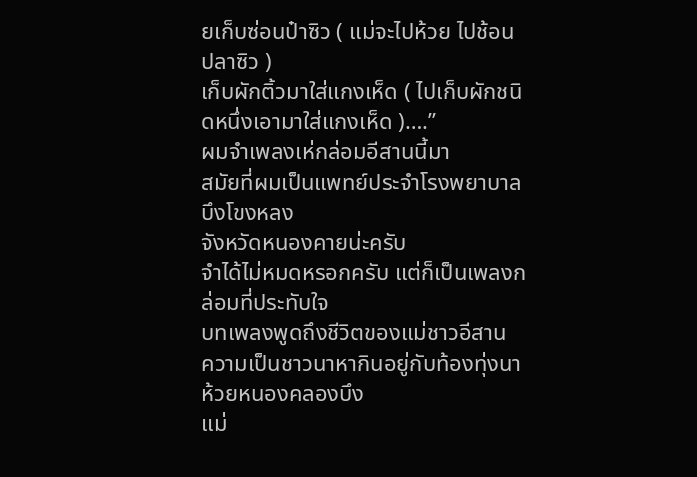ยเก็บซ่อนป๋าซิว ( แม่จะไปห้วย ไปช้อนปลาซิว )
เก็บผักติ้วมาใส่แกงเห็ด ( ไปเก็บผักชนิดหนึ่งเอามาใส่แกงเห็ด )….”
ผมจำเพลงเห่กล่อมอีสานนี้มา
สมัยที่ผมเป็นแพทย์ประจำโรงพยาบาลบึงโขงหลง
จังหวัดหนองคายน่ะครับ
จำได้ไม่หมดหรอกครับ แต่ก็เป็นเพลงกล่อมที่ประทับใจ
บทเพลงพูดถึงชีวิตของแม่ชาวอีสาน
ความเป็นชาวนาหากินอยู่กับท้องทุ่งนาห้วยหนองคลองบึง
แม่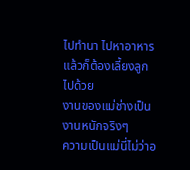ไปทำนา ไปหาอาหาร แล้วก็ต้องเลี้ยงลูกไปด้วย
งานของแม่ช่างเป็นงานหนักจริงๆ
ความเป็นแม่นี่ไม่ว่าอ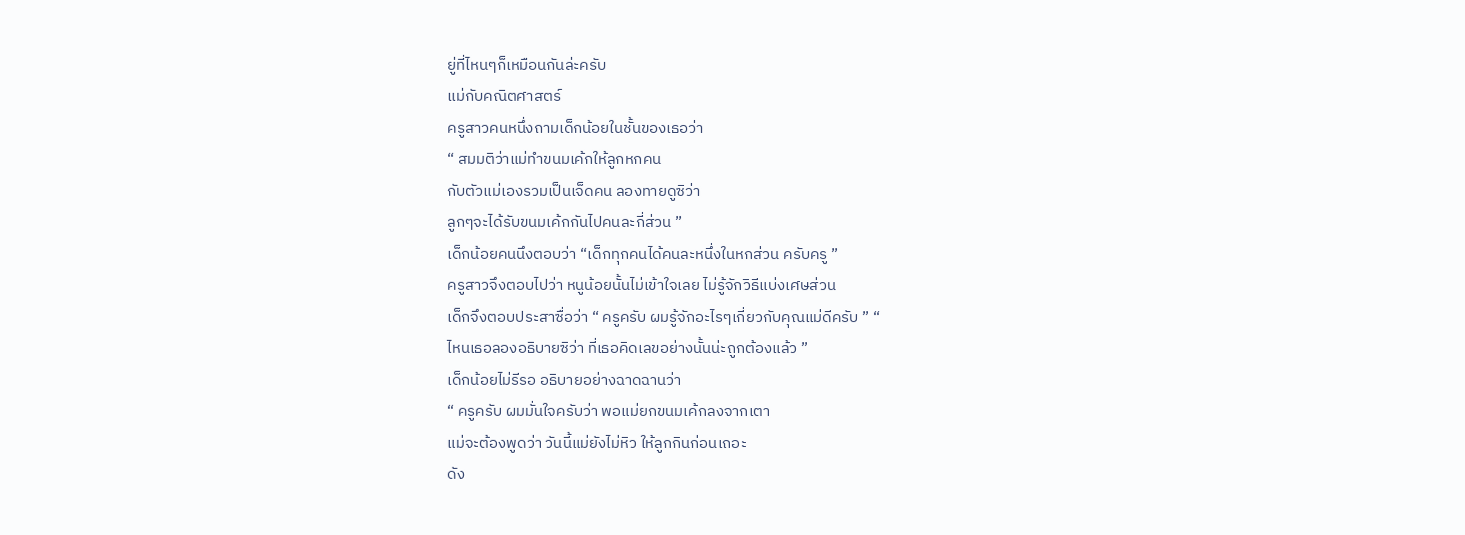ยู่ที่ไหนๆก็เหมือนกันล่ะครับ
แม่กับคณิตศาสตร์
ครูสาวคนหนึ่งถามเด็กน้อยในชั้นของเธอว่า
“ สมมติว่าแม่ทำขนมเค้กให้ลูกหกคน
กับตัวแม่เองรวมเป็นเจ็ดคน ลองทายดูซิว่า
ลูกๆจะได้รับขนมเค้กกันไปคนละกี่ส่วน ”
เด็กน้อยคนนึงตอบว่า “เด็กทุกคนได้คนละหนึ่งในหกส่วน ครับครู ”
ครูสาวจึงตอบไปว่า หนูน้อยนั้นไม่เข้าใจเลย ไม่รู้จักวิธีแบ่งเศษส่วน
เด็กจึงตอบประสาซื่อว่า “ ครูครับ ผมรู้จักอะไรๆเกี่ยวกับคุณแม่ดีครับ ” “
ไหนเธอลองอธิบายซิว่า ที่เธอคิดเลขอย่างนั้นน่ะถูกต้องแล้ว ”
เด็กน้อยไม่รีรอ อธิบายอย่างฉาดฉานว่า
“ ครูครับ ผมมั่นใจครับว่า พอแม่ยกขนมเค้กลงจากเตา
แม่จะต้องพูดว่า วันนี้แม่ยังไม่หิว ให้ลูกกินก่อนเถอะ
ดัง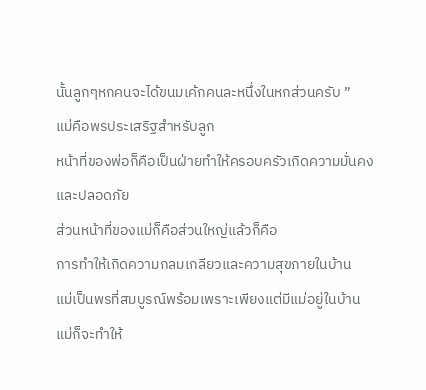นั้นลูกๆหกคนจะได้ขนมเค้กคนละหนึ่งในหกส่วนครับ ”
แม่คือพรประเสริฐสำหรับลูก
หน้าที่ของพ่อก็คือเป็นฝ่ายทำให้ครอบครัวเกิดความมั่นคงและปลอดภัย
ส่วนหน้าที่ของแม่ก็คือส่วนใหญ่แล้วก็คือ
การทำให้เกิดความกลมเกลียวและความสุขภายในบ้าน
แม่เป็นพรที่สมบูรณ์พร้อมเพราะเพียงแต่มีแม่อยู่ในบ้าน
แม่ก็จะทำให้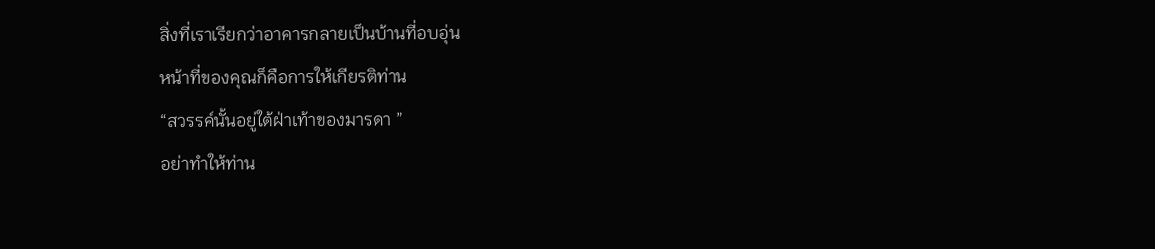สิ่งที่เราเรียกว่าอาคารกลายเป็นบ้านที่อบอุ่น
หน้าที่ของคุณก็คือการให้เกียรติท่าน
“สวรรค์นั้นอยู่ใต้ฝ่าเท้าของมารดา ”
อย่าทำให้ท่าน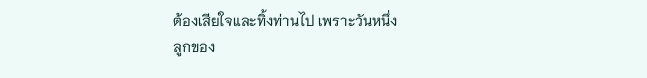ต้องเสียใจและทิ้งท่านไป เพราะวันหนึ่ง
ลูกของ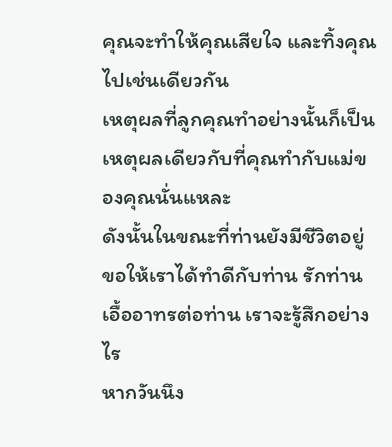คุณจะทำให้คุณเสียใจ และทิ้งคุณไปเช่นเดียวกัน
เหตุผลที่ลูกคุณทำอย่างนั้นก็เป็นเหตุผลเดียวกับที่คุณทำกับแม่ของคุณนั่นแหละ
ดังนั้นในขณะที่ท่านยังมีชีวิตอยู่ ขอให้เราได้ทำดีกับท่าน รักท่าน
เอื้ออาทรต่อท่าน เราจะรู้สึกอย่างไร
หากวันนึง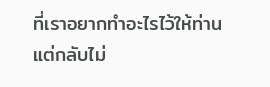ที่เราอยากทำอะไรไว้ให้ท่าน
แต่กลับไม่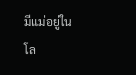มีแม่อยู่ในโล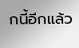กนี้อีกแล้ว